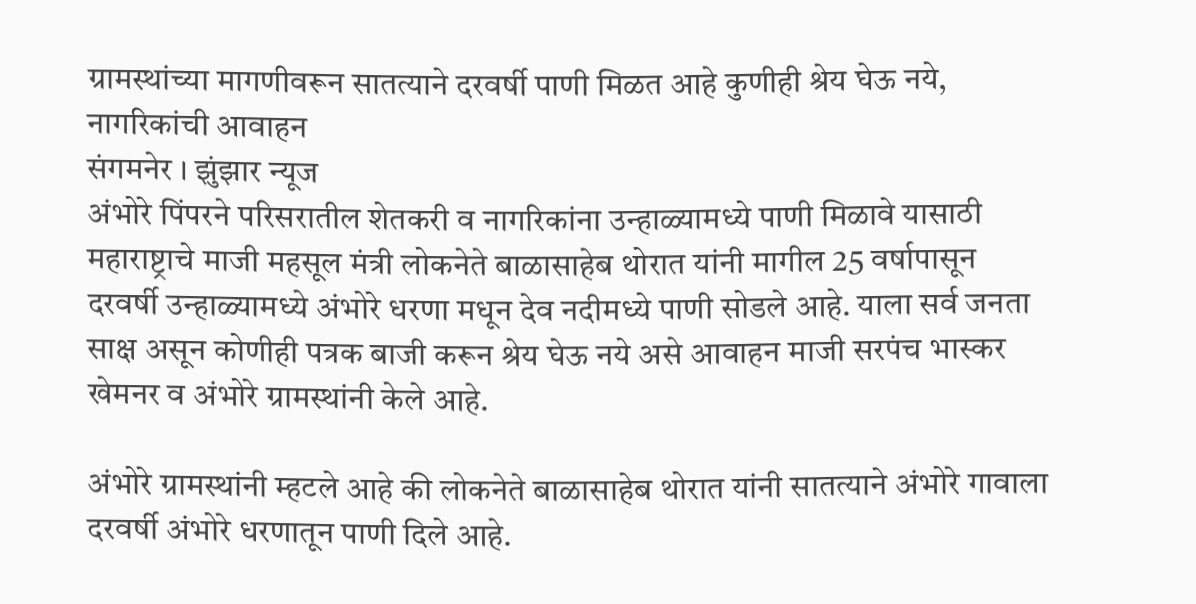ग्रामस्थांच्या मागणीवरून सातत्याने दरवर्षी पाणी मिळत आहे कुणीही श्रेय घेऊ नये, नागरिकांची आवाहन
संगमनेर । झुंझार न्यूज
अंभोरे पिंपरने परिसरातील शेतकरी व नागरिकांना उन्हाळ्यामध्ये पाणी मिळावे यासाठी महाराष्ट्राचे माजी महसूल मंत्री लोकनेते बाळासाहेब थोरात यांनी मागील 25 वर्षापासून दरवर्षी उन्हाळ्यामध्ये अंभोरे धरणा मधून देव नदीमध्ये पाणी सोडले आहे. याला सर्व जनता साक्ष असून कोणीही पत्रक बाजी करून श्रेय घेऊ नये असे आवाहन माजी सरपंच भास्कर खेमनर व अंभोरे ग्रामस्थांनी केले आहे.

अंभोरे ग्रामस्थांनी म्हटले आहे की लोकनेते बाळासाहेब थोरात यांनी सातत्याने अंभोरे गावाला दरवर्षी अंभोरे धरणातून पाणी दिले आहे.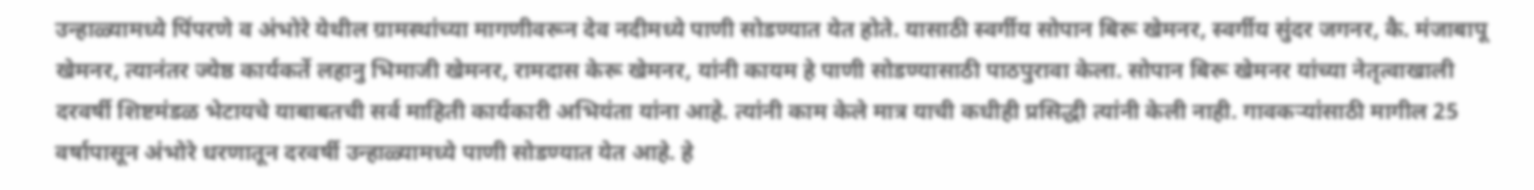उन्हाळ्यामध्ये पिंपरणे व अंभोरे येथील ग्रामस्थांच्या मागणीवरून देव नदीमध्ये पाणी सोडण्यात येत होते. यासाठी स्वर्गीय सोपान बिरू खेमनर, स्वर्गीय सुंदर जगनर, कै. मंजाबापू खेमनर, त्यानंतर ज्येष्ठ कार्यकर्ते लहानु भिमाजी खेमनर, रामदास केरू खेमनर, यांनी कायम हे पाणी सोडण्यासाठी पाठपुरावा केला. सोपान बिरू खेमनर यांच्या नेतृत्वाखाली दरवर्षी शिष्टमंडळ भेटायचे याबाबतची सर्व माहिती कार्यकारी अभियंता यांना आहे. त्यांनी काम केले मात्र याची कधीही प्रसिद्धी त्यांनी केली नाही. गावकऱ्यांसाठी मागील 25 वर्षापासून अंभोरे धरणातून दरवर्षी उन्हाळ्यामध्ये पाणी सोडण्यात येत आहे. हे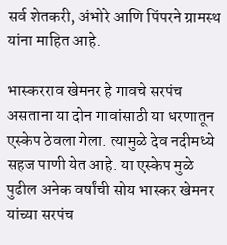सर्व शेतकरी, अंभोरे आणि पिंपरने ग्रामस्थ यांना माहित आहे.

भास्करराव खेमनर हे गावचे सरपंच असताना या दोन गावांसाठी या धरणातून एस्केप ठेवला गेला. त्यामुळे देव नदीमध्ये सहज पाणी येत आहे. या एस्केप मुळे पुढील अनेक वर्षांची सोय भास्कर खेमनर यांच्या सरपंच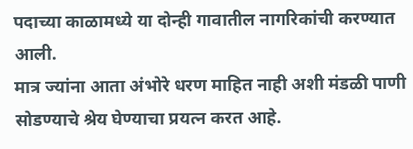पदाच्या काळामध्ये या दोन्ही गावातील नागरिकांची करण्यात आली.
मात्र ज्यांना आता अंभोरे धरण माहित नाही अशी मंडळी पाणी सोडण्याचे श्रेय घेण्याचा प्रयत्न करत आहे.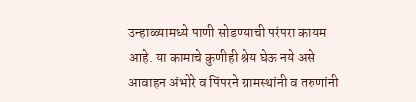उन्हाळ्यामध्ये पाणी सोडण्याची परंपरा कायम आहे. या कामाचे कुणीही श्रेय घेऊ नये असे आवाहन अंभोरे व पिंपरने ग्रामस्थांनी व तरुणांनी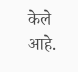केले आहे.